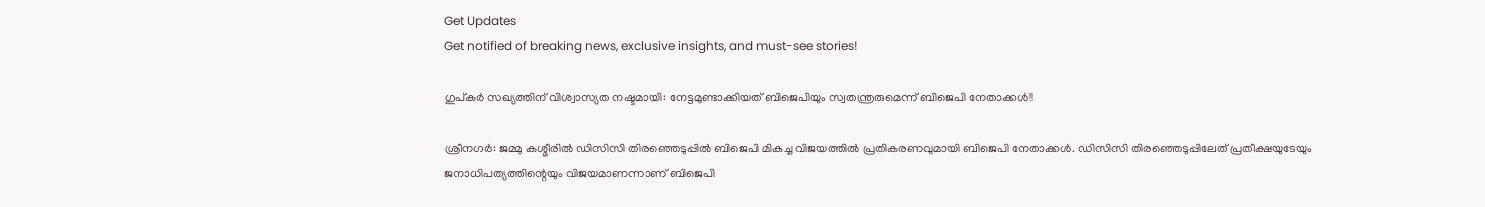Get Updates
Get notified of breaking news, exclusive insights, and must-see stories!

ഗുപ്കർ സഖ്യത്തിന് വിശ്വാസ്യത നഷ്ടമായി: നേട്ടമുണ്ടാക്കിയത് ബിജെപിയും സ്വതന്ത്രരുമെന്ന് ബിജെപി നേതാക്കൾ!!

ശ്രീനഗർ: ജമ്മു കശ്മീരിൽ ഡിസിസി തിരഞ്ഞെടുപ്പിൽ ബിജെപി മികച്ച വിജയത്തിൽ പ്രതികരണവുമായി ബിജെപി നേതാക്കൾ. ഡിസിസി തിരഞ്ഞെടുപ്പിലേത് പ്രതീക്ഷയുടേയും ജനാധിപത്യത്തിന്റെയും വിജയമാണന്നാണ് ബിജെപി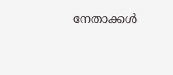നേതാക്കൾ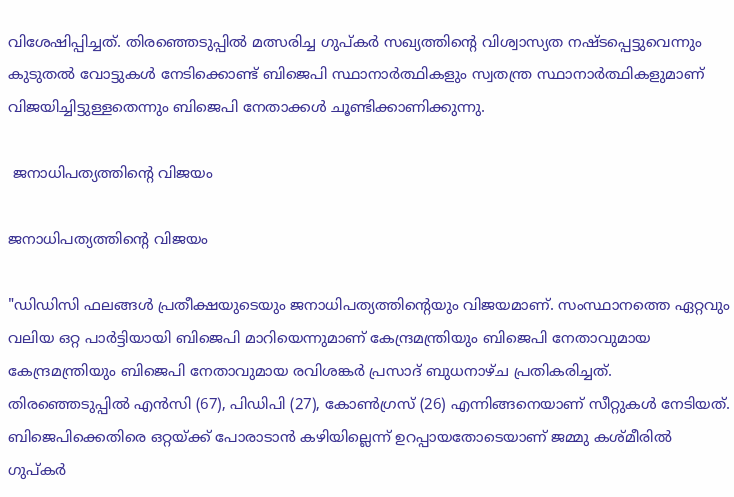വിശേഷിപ്പിച്ചത്. തിരഞ്ഞെടുപ്പിൽ മത്സരിച്ച ഗുപ്കർ സഖ്യത്തിന്റെ വിശ്വാസ്യത നഷ്ടപ്പെട്ടുവെന്നും കുടുതൽ വോട്ടുകൾ നേടിക്കൊണ്ട് ബിജെപി സ്ഥാനാർത്ഥികളും സ്വതന്ത്ര സ്ഥാനാർത്ഥികളുമാണ് വിജയിച്ചിട്ടുള്ളതെന്നും ബിജെപി നേതാക്കൾ ചൂണ്ടിക്കാണിക്കുന്നു.

 ജനാധിപത്യത്തിന്റെ വിജയം

ജനാധിപത്യത്തിന്റെ വിജയം

"ഡിഡിസി ഫലങ്ങൾ പ്രതീക്ഷയുടെയും ജനാധിപത്യത്തിന്റെയും വിജയമാണ്. സംസ്ഥാനത്തെ ഏറ്റവും വലിയ ഒറ്റ പാർട്ടിയായി ബിജെപി മാറിയെന്നുമാണ് കേന്ദ്രമന്ത്രിയും ബിജെപി നേതാവുമായ കേന്ദ്രമന്ത്രിയും ബിജെപി നേതാവുമായ രവിശങ്കർ പ്രസാദ് ബുധനാഴ്ച പ്രതികരിച്ചത്. തിരഞ്ഞെടുപ്പിൽ എൻസി (67), പിഡിപി (27), കോൺഗ്രസ് (26) എന്നിങ്ങനെയാണ് സീറ്റുകൾ നേടിയത്. ബിജെപിക്കെതിരെ ഒറ്റയ്ക്ക് പോരാടാൻ കഴിയില്ലെന്ന് ഉറപ്പായതോടെയാണ് ജമ്മു കശ്മീരിൽ ഗുപ്കർ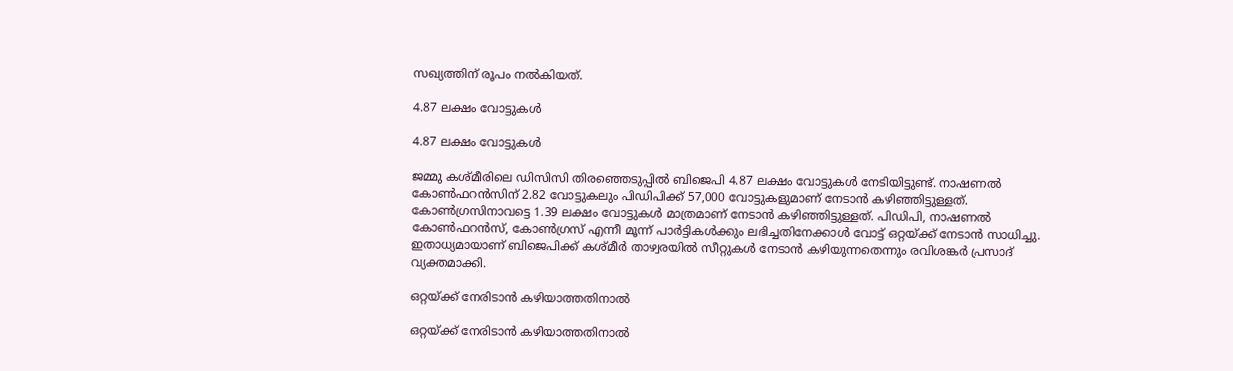സഖ്യത്തിന് രൂപം നൽകിയത്.

4.87 ലക്ഷം വോട്ടുകൾ

4.87 ലക്ഷം വോട്ടുകൾ

ജമ്മു കശ്മീരിലെ ഡിസിസി തിരഞ്ഞെടുപ്പിൽ ബിജെപി 4.87 ലക്ഷം വോട്ടുകൾ നേടിയിട്ടുണ്ട്. നാഷണൽ കോൺഫറൻസിന് 2.82 വോട്ടുകലും പിഡിപിക്ക് 57,000 വോട്ടുകളുമാണ് നേടാൻ കഴിഞ്ഞിട്ടുള്ളത്. കോൺഗ്രസിനാവട്ടെ 1.39 ലക്ഷം വോട്ടുകൾ മാത്രമാണ് നേടാൻ കഴിഞ്ഞിട്ടുള്ളത്. പിഡിപി, നാഷണൽ കോൺഫറൻസ്, കോൺഗ്രസ് എന്നീ മൂന്ന് പാർട്ടികൾക്കും ലഭിച്ചതിനേക്കാൾ വോട്ട് ഒറ്റയ്ക്ക് നേടാൻ സാധിച്ചു. ഇതാധ്യമായാണ് ബിജെപിക്ക് കശ്മീർ താഴ്വരയിൽ സീറ്റുകൾ നേടാൻ കഴിയുന്നതെന്നും രവിശങ്കർ പ്രസാദ് വ്യക്തമാക്കി.

ഒറ്റയ്ക്ക് നേരിടാൻ കഴിയാത്തതിനാൽ

ഒറ്റയ്ക്ക് നേരിടാൻ കഴിയാത്തതിനാൽ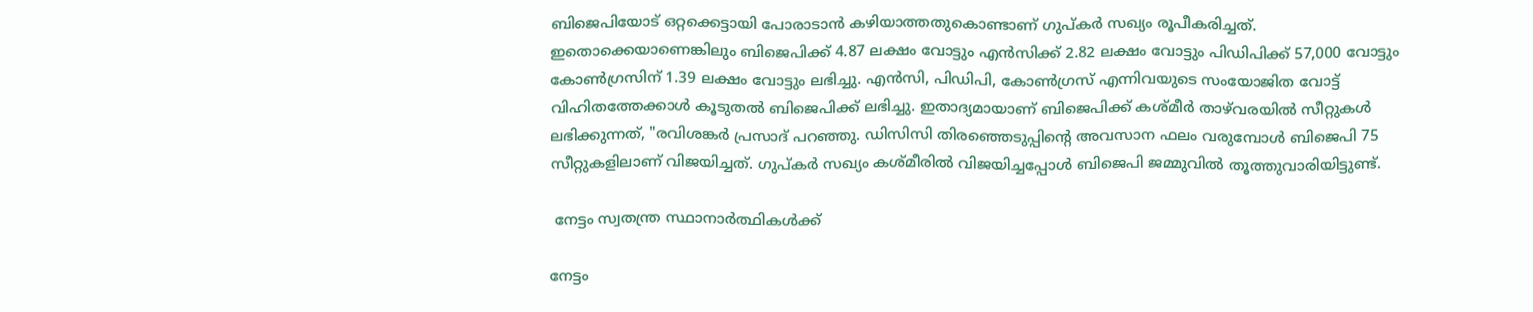ബിജെപിയോട് ഒറ്റക്കെട്ടായി പോരാടാൻ കഴിയാത്തതുകൊണ്ടാണ് ഗുപ്കർ സഖ്യം രൂപീകരിച്ചത്. ഇതൊക്കെയാണെങ്കിലും ബിജെപിക്ക് 4.87 ലക്ഷം വോട്ടും എൻസിക്ക് 2.82 ലക്ഷം വോട്ടും പിഡിപിക്ക് 57,000 വോട്ടും കോൺഗ്രസിന് 1.39 ലക്ഷം വോട്ടും ലഭിച്ചു. എൻ‌സി, പി‌ഡി‌പി, കോൺഗ്രസ് എന്നിവയുടെ സംയോജിത വോട്ട് വിഹിതത്തേക്കാൾ കൂടുതൽ ബിജെപിക്ക് ലഭിച്ചു. ഇതാദ്യമായാണ് ബിജെപിക്ക് കശ്മീർ താഴ്‌വരയിൽ സീറ്റുകൾ ലഭിക്കുന്നത്, "രവിശങ്കർ പ്രസാദ് പറഞ്ഞു. ഡിസിസി തിരഞ്ഞെടുപ്പിന്റെ അവസാന ഫലം വരുമ്പോൾ ബിജെപി 75 സീറ്റുകളിലാണ് വിജയിച്ചത്. ഗുപ്കർ സഖ്യം കശ്മീരിൽ വിജയിച്ചപ്പോൾ ബിജെപി ജമ്മുവിൽ തൂത്തുവാരിയിട്ടുണ്ട്.

 നേട്ടം സ്വതന്ത്ര സ്ഥാനാർത്ഥികൾക്ക്

നേട്ടം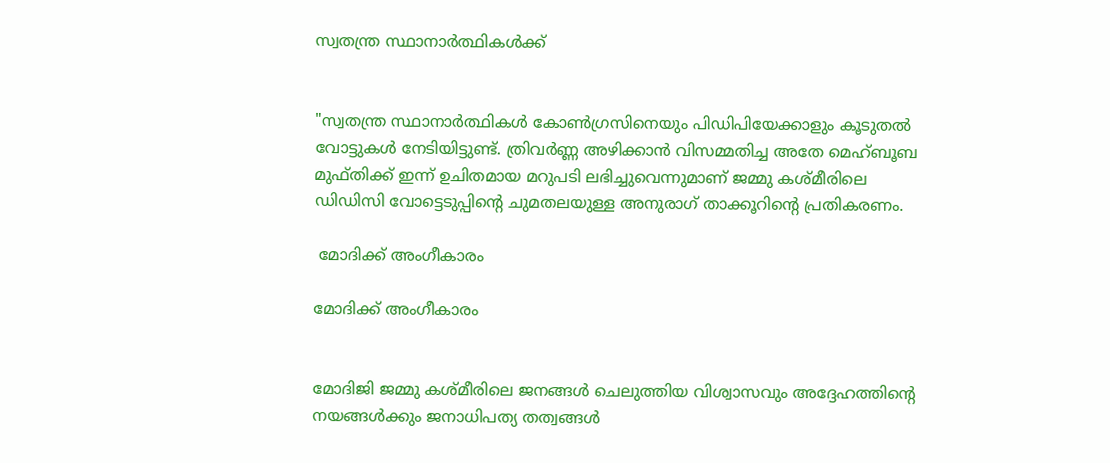സ്വതന്ത്ര സ്ഥാനാർത്ഥികൾക്ക്


"സ്വതന്ത്ര സ്ഥാനാർത്ഥികൾ കോൺഗ്രസിനെയും പിഡിപിയേക്കാളും കൂടുതൽ വോട്ടുകൾ നേടിയിട്ടുണ്ട്. ത്രിവർണ്ണ അഴിക്കാൻ വിസമ്മതിച്ച അതേ മെഹ്ബൂബ മുഫ്തിക്ക് ഇന്ന് ഉചിതമായ മറുപടി ലഭിച്ചുവെന്നുമാണ് ജമ്മു കശ്മീരിലെ ഡിഡിസി വോട്ടെടുപ്പിന്റെ ചുമതലയുള്ള അനുരാഗ് താക്കൂറിന്റെ പ്രതികരണം.

 മോദിക്ക് അംഗീകാരം

മോദിക്ക് അംഗീകാരം


മോദിജി ജമ്മു കശ്മീരിലെ ജനങ്ങൾ ചെലുത്തിയ വിശ്വാസവും അദ്ദേഹത്തിന്റെ നയങ്ങൾക്കും ജനാധിപത്യ തത്വങ്ങൾ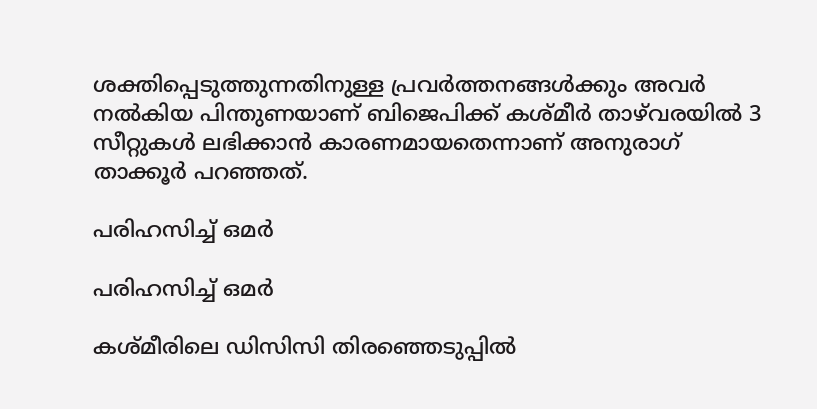ശക്തിപ്പെടുത്തുന്നതിനുള്ള പ്രവർത്തനങ്ങൾക്കും അവർ നൽകിയ പിന്തുണയാണ് ബിജെപിക്ക് കശ്മീർ താഴ്‌വരയിൽ 3 സീറ്റുകൾ ലഭിക്കാൻ കാരണമായതെന്നാണ് അനുരാഗ് താക്കൂർ പറഞ്ഞത്.

പരിഹസിച്ച് ഒമർ

പരിഹസിച്ച് ഒമർ

കശ്മീരിലെ ഡിസിസി തിരഞ്ഞെടുപ്പിൽ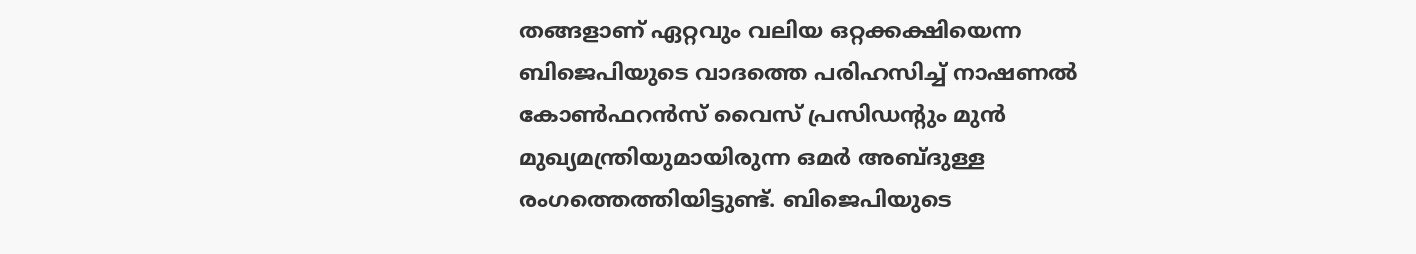തങ്ങളാണ് ഏറ്റവും വലിയ ഒറ്റക്കക്ഷിയെന്ന ബിജെപിയുടെ വാദത്തെ പരിഹസിച്ച് നാഷണൽ കോൺഫറൻസ് വൈസ് പ്രസിഡന്റും മുൻ മുഖ്യമന്ത്രിയുമായിരുന്ന ഒമർ അബ്ദുള്ള രംഗത്തെത്തിയിട്ടുണ്ട്. ബിജെപിയുടെ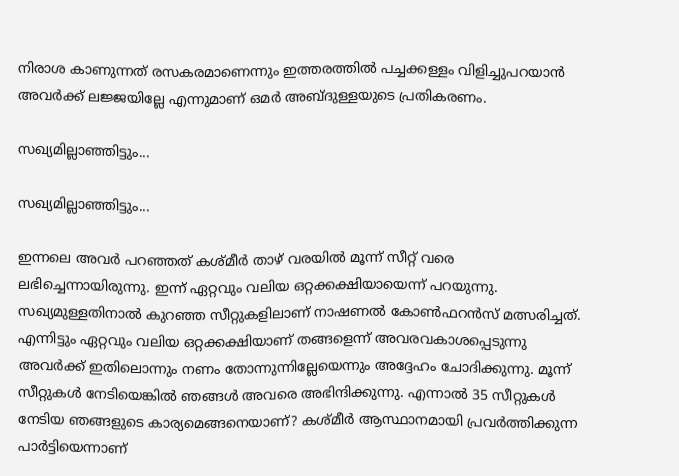നിരാശ കാണുന്നത് രസകരമാണെന്നും ഇത്തരത്തിൽ പച്ചക്കള്ളം വിളിച്ചുപറയാൻ അവർക്ക് ലജ്ജയില്ലേ എന്നുമാണ് ഒമർ അബ്ദുള്ളയുടെ പ്രതികരണം.

സഖ്യമില്ലാഞ്ഞിട്ടും...

സഖ്യമില്ലാഞ്ഞിട്ടും...

ഇന്നലെ അവർ പറഞ്ഞത് കശ്മീർ താഴ് വരയിൽ മൂന്ന് സീറ്റ് വരെ ലഭിച്ചെന്നായിരുന്നു. ഇന്ന് ഏറ്റവും വലിയ ഒറ്റക്കക്ഷിയായെന്ന് പറയുന്നു. സഖ്യമുള്ളതിനാൽ കുറഞ്ഞ സീറ്റുകളിലാണ് നാഷണൽ കോൺഫറൻസ് മത്സരിച്ചത്. എന്നിട്ടും ഏറ്റവും വലിയ ഒറ്റക്കക്ഷിയാണ് തങ്ങളെന്ന് അവരവകാശപ്പെടുന്നു അവർക്ക് ഇതിലൊന്നും നണം തോന്നുന്നില്ലേയെന്നും അദ്ദേഹം ചോദിക്കുന്നു. മൂന്ന് സീറ്റുകൾ നേടിയെങ്കിൽ ഞങ്ങൾ അവരെ അഭിന്ദിക്കുന്നു. എന്നാൽ 35 സീറ്റുകൾ നേടിയ ഞങ്ങളുടെ കാര്യമെങ്ങനെയാണ്? കശ്മീർ ആസ്ഥാനമായി പ്രവർത്തിക്കുന്ന പാർട്ടിയെന്നാണ്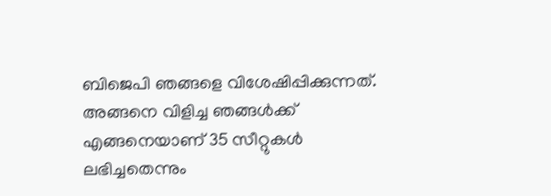ബിജെപി ഞങ്ങളെ വിശേഷിപ്പിക്കുന്നത്. അങ്ങനെ വിളിച്ച ഞങ്ങൾക്ക് എങ്ങനെയാണ് 35 സീറ്റുകൾ ലഭിച്ചതെന്നും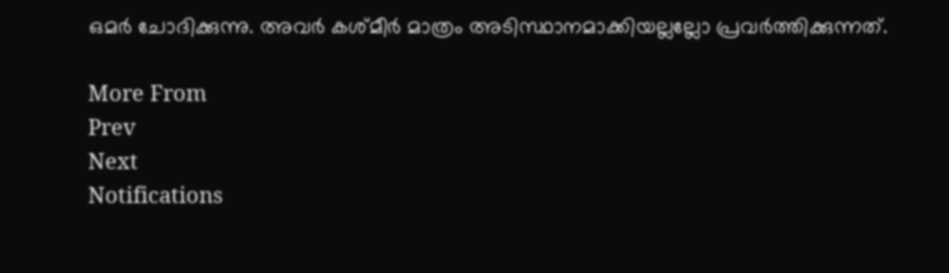ഒമർ ചോദിക്കുന്നു. അവർ കശ്മീർ മാത്രം അടിസ്ഥാനമാക്കിയല്ലല്ലോ പ്രവർത്തിക്കുന്നത്.

More From
Prev
Next
Notifications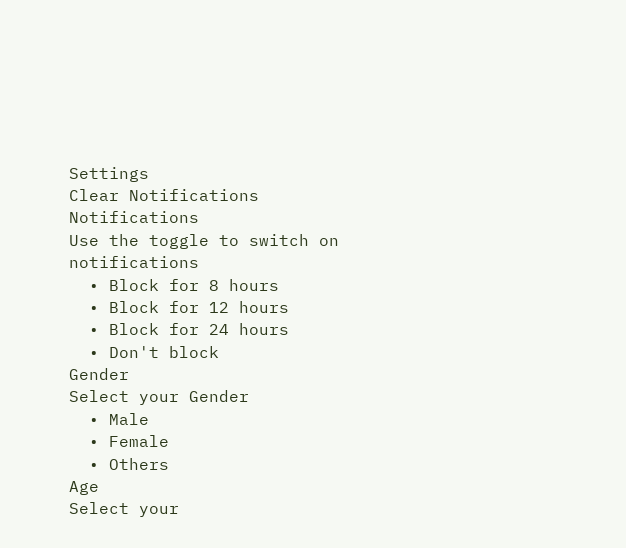Settings
Clear Notifications
Notifications
Use the toggle to switch on notifications
  • Block for 8 hours
  • Block for 12 hours
  • Block for 24 hours
  • Don't block
Gender
Select your Gender
  • Male
  • Female
  • Others
Age
Select your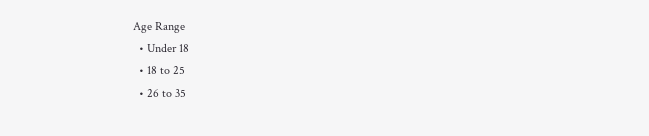Age Range
  • Under 18
  • 18 to 25
  • 26 to 35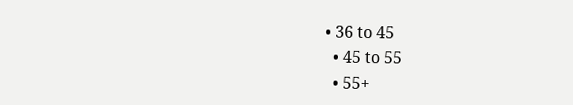• 36 to 45
  • 45 to 55
  • 55+